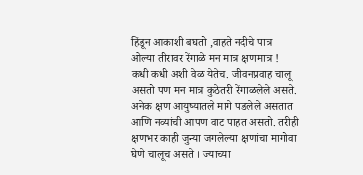हिंडून आकाशी बघतो ,वाहते नदीचे पात्र
ओल्या तीरावर रेंगाळे मन मात्र क्षणमात्र !
कधी कधी अशी वेळ येतेच. जीवनप्रवाह चालू असतो पण मन मात्र कुठेतरी रेंगाळलेले असते. अनेक क्षण आयुष्यातले मागे पडलेले असतात आणि नव्यांची आपण वाट पाहत असतो. तरीही क्षणभर काही जुन्या जगलेल्या क्षणांचा मागोवा घेणे चालूच असते । ज्याच्या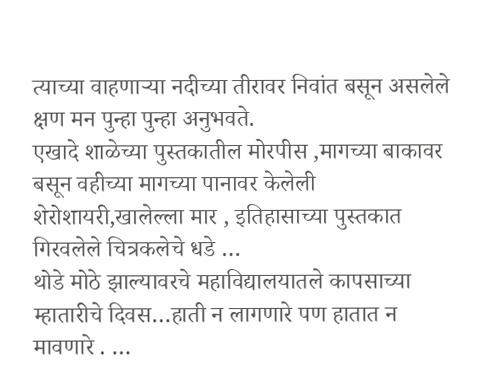त्याच्या वाहणाऱ्या नदीच्या तीरावर निवांत बसून असलेले क्षण मन पुन्हा पुन्हा अनुभवते.
एखादे शाळेच्या पुस्तकातील मोरपीस ,मागच्या बाकावर बसून वहीच्या मागच्या पानावर केलेली शेरोशायरी,खालेल्ला मार , इतिहासाच्या पुस्तकात गिरवलेले चित्रकलेचे धडे …
थोडे मोठे झाल्यावरचे महाविद्यालयातले कापसाच्या म्हातारीचे दिवस…हाती न लागणारे पण हातात न मावणारे . …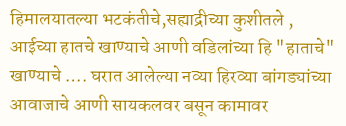हिमालयातल्या भटकंतीचे,सह्याद्रीच्या कुशीतले , आईच्या हातचे खाण्याचे आणी वडिलांच्या हि "हाताचे" खाण्याचे …. घरात आलेल्या नव्या हिरव्या बांगड्यांच्या आवाजाचे आणी सायकलवर बसून कामावर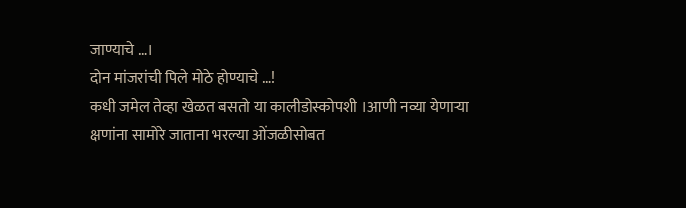जाण्याचे …।
दोन मांजरांची पिले मोठे होण्याचे …!
कधी जमेल तेव्हा खेळत बसतो या कालीडोस्कोपशी ।आणी नव्या येणाऱ्या क्षणांना सामोरे जाताना भरल्या ओंजळीसोबत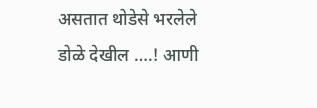असतात थोडेसे भरलेले डोळे देखील ….! आणी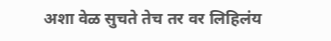अशा वेळ सुचते तेच तर वर लिहिलंय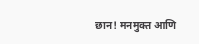छान! मनमुक्त आणि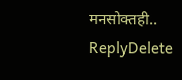मनसोक्तही..
ReplyDelete